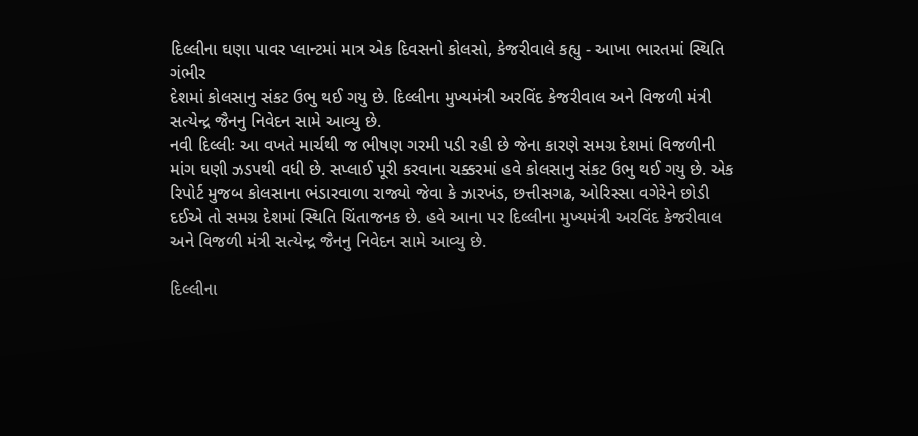દિલ્લીના ઘણા પાવર પ્લાન્ટમાં માત્ર એક દિવસનો કોલસો, કેજરીવાલે કહ્યુ - આખા ભારતમાં સ્થિતિ ગંભીર
દેશમાં કોલસાનુ સંકટ ઉભુ થઈ ગયુ છે. દિલ્લીના મુખ્યમંત્રી અરવિંદ કેજરીવાલ અને વિજળી મંત્રી સત્યેન્દ્ર જૈનનુ નિવેદન સામે આવ્યુ છે.
નવી દિલ્લીઃ આ વખતે માર્ચથી જ ભીષણ ગરમી પડી રહી છે જેના કારણે સમગ્ર દેશમાં વિજળીની માંગ ઘણી ઝડપથી વધી છે. સપ્લાઈ પૂરી કરવાના ચક્કરમાં હવે કોલસાનુ સંકટ ઉભુ થઈ ગયુ છે. એક રિપોર્ટ મુજબ કોલસાના ભંડારવાળા રાજ્યો જેવા કે ઝારખંડ, છત્તીસગઢ, ઓરિસ્સા વગેરેને છોડી દઈએ તો સમગ્ર દેશમાં સ્થિતિ ચિંતાજનક છે. હવે આના પર દિલ્લીના મુખ્યમંત્રી અરવિંદ કેજરીવાલ અને વિજળી મંત્રી સત્યેન્દ્ર જૈનનુ નિવેદન સામે આવ્યુ છે.

દિલ્લીના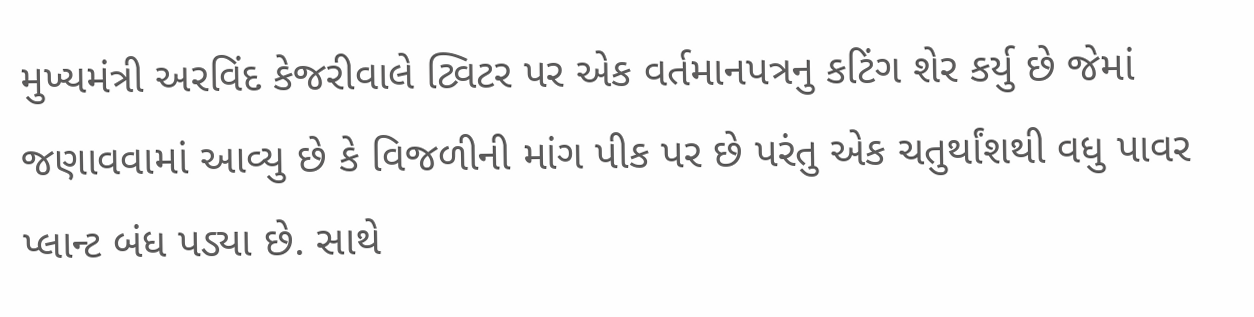મુખ્યમંત્રી અરવિંદ કેજરીવાલે ટ્વિટર પર એક વર્તમાનપત્રનુ કટિંગ શેર કર્યુ છે જેમાં જણાવવામાં આવ્યુ છે કે વિજળીની માંગ પીક પર છે પરંતુ એક ચતુર્થાંશથી વધુ પાવર પ્લાન્ટ બંધ પડ્યા છે. સાથે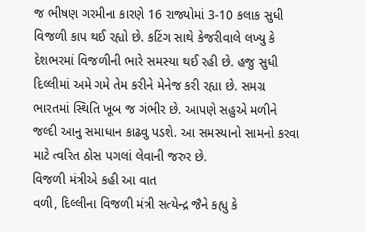જ ભીષણ ગરમીના કારણે 16 રાજ્યોમાં 3-10 કલાક સુધી વિજળી કાપ થઈ રહ્યો છે. કટિંગ સાથે કેજરીવાલે લખ્યુ કે દેશભરમાં વિજળીની ભારે સમસ્યા થઈ રહી છે. હજુ સુધી દિલ્લીમાં અમે ગમે તેમ કરીને મેનેજ કરી રહ્યા છે. સમગ્ર ભારતમાં સ્થિતિ ખૂબ જ ગંભીર છે. આપણે સહુએ મળીને જલ્દી આનુ સમાધાન કાઢવુ પડશે. આ સમસ્યાનો સામનો કરવા માટે ત્વરિત ઠોસ પગલાં લેવાની જરુર છે.
વિજળી મંત્રીએ કહી આ વાત
વળી, દિલ્લીના વિજળી મંત્રી સત્યેન્દ્ર જૈને કહ્યુ કે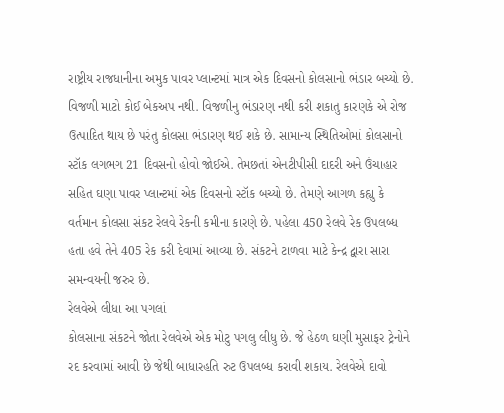રાષ્ટ્રીય રાજધાનીના અમુક પાવર પ્લાન્ટમાં માત્ર એક દિવસનો કોલસાનો ભંડાર બચ્યો છે. વિજળી માટો કોઈ બેકઅપ નથી. વિજળીનુ ભંડારણ નથી કરી શકાતુ કારણકે એ રોજ ઉત્પાદિત થાય છે પરંતુ કોલસા ભંડારણ થઈ શકે છે. સામાન્ય સ્થિતિઓમાં કોલસાનો સ્ટૉક લગભગ 21 દિવસનો હોવો જોઈએ. તેમછતાં એનટીપીસી દાદરી અને ઉંચાહાર સહિત ઘણા પાવર પ્લાન્ટમાં એક દિવસનો સ્ટૉક બચ્યો છે. તેમણે આગળ કહ્યુ કે વર્તમાન કોલસા સંકટ રેલવે રેકની કમીના કારણે છે. પહેલા 450 રેલવે રેક ઉપલબ્ધ હતા હવે તેને 405 રેક કરી દેવામાં આવ્યા છે. સંકટને ટાળવા માટે કેન્દ્ર દ્વારા સારા સમન્વયની જરુર છે.
રેલવેએ લીધા આ પગલાં
કોલસાના સંકટને જોતા રેલવેએ એક મોટુ પગલુ લીધુ છે. જે હેઠળ ઘણી મુસાફર ટ્રેનોને રદ કરવામાં આવી છે જેથી બાધારહતિ રુટ ઉપલબ્ધ કરાવી શકાય. રેલવેએ દાવો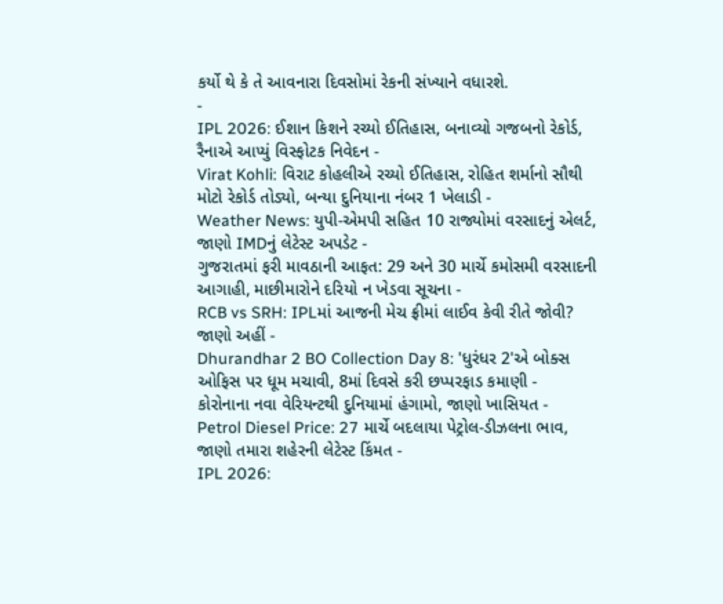કર્યો થે કે તે આવનારા દિવસોમાં રેકની સંખ્યાને વધારશે.
-
IPL 2026: ઈશાન કિશને રચ્યો ઈતિહાસ, બનાવ્યો ગજબનો રેકોર્ડ, રૈનાએ આપ્યું વિસ્ફોટક નિવેદન -
Virat Kohli: વિરાટ કોહલીએ રચ્યો ઈતિહાસ, રોહિત શર્માનો સૌથી મોટો રેકોર્ડ તોડ્યો, બન્યા દુનિયાના નંબર 1 ખેલાડી -
Weather News: યુપી-એમપી સહિત 10 રાજ્યોમાં વરસાદનું એલર્ટ, જાણો IMDનું લેટેસ્ટ અપડેટ -
ગુજરાતમાં ફરી માવઠાની આફત: 29 અને 30 માર્ચે કમોસમી વરસાદની આગાહી, માછીમારોને દરિયો ન ખેડવા સૂચના -
RCB vs SRH: IPLમાં આજની મેચ ફ્રીમાં લાઈવ કેવી રીતે જોવી? જાણો અહીં -
Dhurandhar 2 BO Collection Day 8: 'ધુરંધર 2'એ બોક્સ ઓફિસ પર ધૂમ મચાવી, 8માં દિવસે કરી છપ્પરફાડ કમાણી -
કોરોનાના નવા વેરિયન્ટથી દુનિયામાં હંગામો, જાણો ખાસિયત -
Petrol Diesel Price: 27 માર્ચે બદલાયા પેટ્રોલ-ડીઝલના ભાવ, જાણો તમારા શહેરની લેટેસ્ટ કિંમત -
IPL 2026: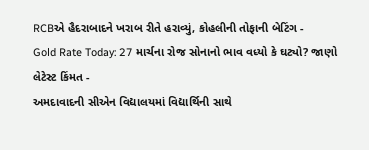RCBએ હૈદરાબાદને ખરાબ રીતે હરાવ્યું, કોહલીની તોફાની બેટિંગ -
Gold Rate Today: 27 માર્ચના રોજ સોનાનો ભાવ વધ્યો કે ઘટ્યો? જાણો લેટેસ્ટ કિંમત -
અમદાવાદની સીએન વિદ્યાલયમાં વિદ્યાર્થિની સાથે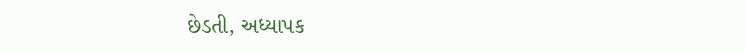છેડતી, અધ્યાપક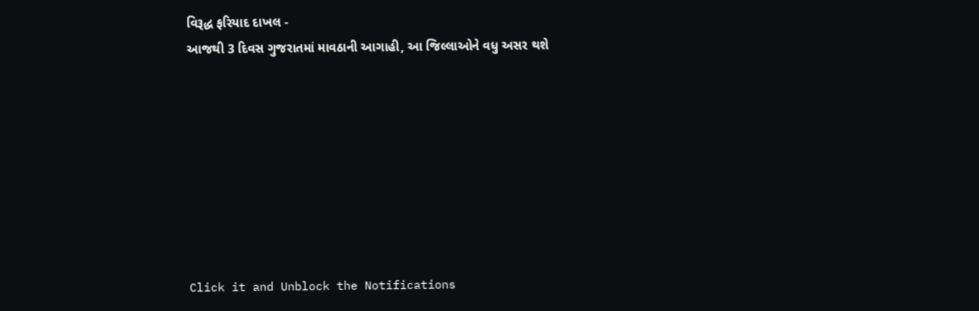વિરૂદ્ધ ફરિયાદ દાખલ -
આજથી 3 દિવસ ગુજરાતમાં માવઠાની આગાહી, આ જિલ્લાઓને વધુ અસર થશે








Click it and Unblock the Notifications